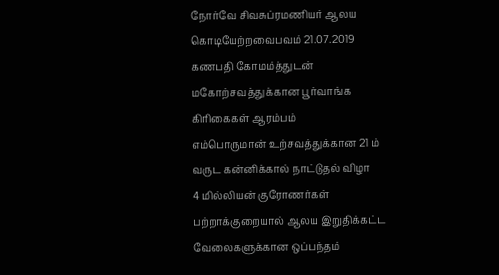நோர்வே சிவசுப்ரமணியர் ஆலய கொடியேற்றவைபவம் 21.07.2019
கணபதி கோமம்த்துடன் மகோற்சவத்துக்கான பூர்வாங்க கிரிகைகள் ஆரம்பம்
எம்பொருமான் உற்சவத்துக்கான 21 ம் வருட கன்னிக்கால் நாட்டுதல் விழா
4 மில்லியன் குரோணர்கள் பற்றாக்குறையால் ஆலய இறுதிக்கட்ட வேலைகளுக்கான ஒப்பந்தம்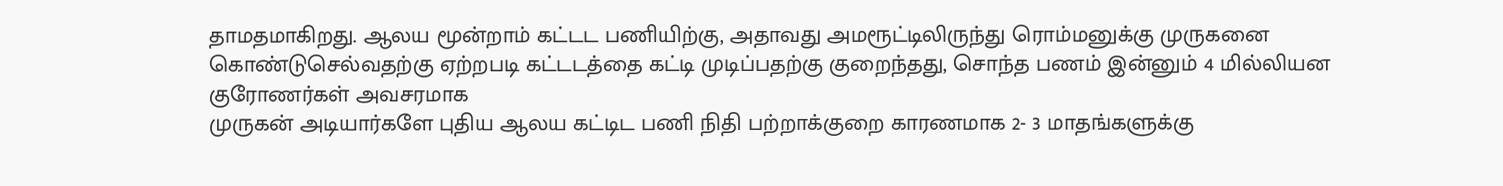தாமதமாகிறது. ஆலய மூன்றாம் கட்டட பணியிற்கு, அதாவது அமரூட்டிலிருந்து ரொம்மனுக்கு முருகனை கொண்டுசெல்வதற்கு ஏற்றபடி கட்டடத்தை கட்டி முடிப்பதற்கு குறைந்தது, சொந்த பணம் இன்னும் 4 மில்லியன குரோணர்கள் அவசரமாக
முருகன் அடியார்களே புதிய ஆலய கட்டிட பணி நிதி பற்றாக்குறை காரணமாக 2- 3 மாதங்களுக்கு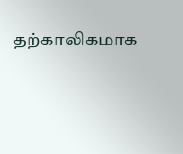தற்காலிகமாக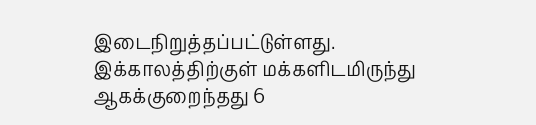இடைநிறுத்தப்பட்டுள்ளது. இக்காலத்திற்குள் மக்களிடமிருந்து ஆகக்குறைந்தது 6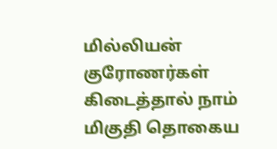மில்லியன் குரோணர்கள் கிடைத்தால் நாம் மிகுதி தொகைய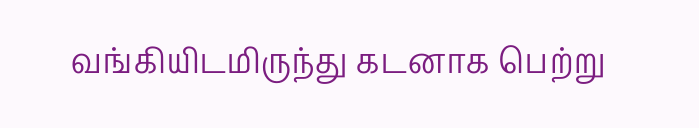வங்கியிடமிருந்து கடனாக பெற்று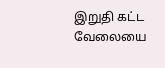இறுதி கட்ட வேலையை